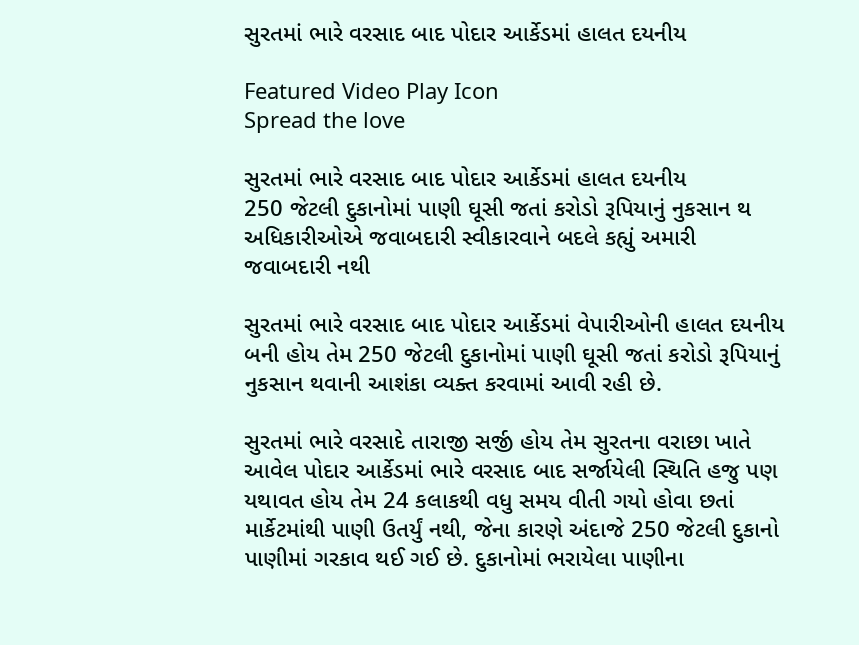સુરતમાં ભારે વરસાદ બાદ પોદાર આર્કેડમાં હાલત દયનીય

Featured Video Play Icon
Spread the love

સુરતમાં ભારે વરસાદ બાદ પોદાર આર્કેડમાં હાલત દયનીય
250 જેટલી દુકાનોમાં પાણી ઘૂસી જતાં કરોડો રૂપિયાનું નુકસાન થ
અધિકારીઓએ જવાબદારી સ્વીકારવાને બદલે કહ્યું અમારી જવાબદારી નથી

સુરતમાં ભારે વરસાદ બાદ પોદાર આર્કેડમાં વેપારીઓની હાલત દયનીય બની હોય તેમ 250 જેટલી દુકાનોમાં પાણી ઘૂસી જતાં કરોડો રૂપિયાનું નુકસાન થવાની આશંકા વ્યક્ત કરવામાં આવી રહી છે.

સુરતમાં ભારે વરસાદે તારાજી સર્જી હોય તેમ સુરતના વરાછા ખાતે આવેલ પોદાર આર્કેડમાં ભારે વરસાદ બાદ સર્જાયેલી સ્થિતિ હજુ પણ યથાવત હોય તેમ 24 કલાકથી વધુ સમય વીતી ગયો હોવા છતાં માર્કેટમાંથી પાણી ઉતર્યું નથી, જેના કારણે અંદાજે 250 જેટલી દુકાનો પાણીમાં ગરકાવ થઈ ગઈ છે. દુકાનોમાં ભરાયેલા પાણીના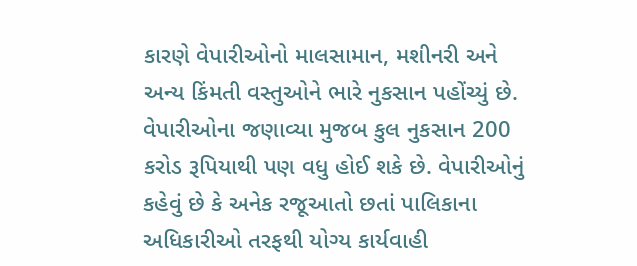કારણે વેપારીઓનો માલસામાન, મશીનરી અને અન્ય કિંમતી વસ્તુઓને ભારે નુકસાન પહોંચ્યું છે. વેપારીઓના જણાવ્યા મુજબ કુલ નુકસાન 200 કરોડ રૂપિયાથી પણ વધુ હોઈ શકે છે. વેપારીઓનું કહેવું છે કે અનેક રજૂઆતો છતાં પાલિકાના અધિકારીઓ તરફથી યોગ્ય કાર્યવાહી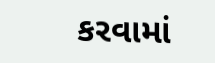કરવામાં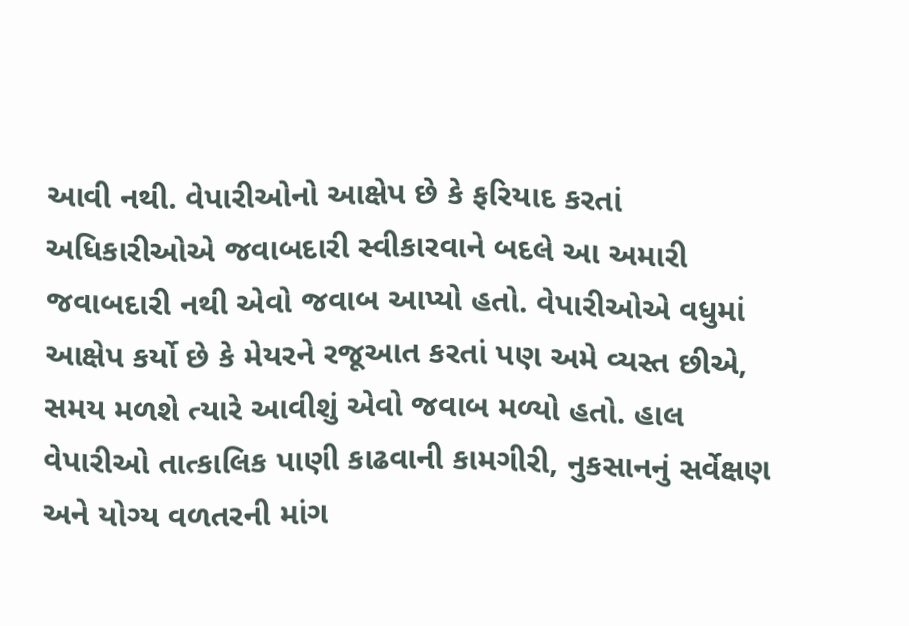આવી નથી. વેપારીઓનો આક્ષેપ છે કે ફરિયાદ કરતાં અધિકારીઓએ જવાબદારી સ્વીકારવાને બદલે આ અમારી જવાબદારી નથી એવો જવાબ આપ્યો હતો. વેપારીઓએ વધુમાં આક્ષેપ કર્યો છે કે મેયરને રજૂઆત કરતાં પણ અમે વ્યસ્ત છીએ, સમય મળશે ત્યારે આવીશું એવો જવાબ મળ્યો હતો. હાલ વેપારીઓ તાત્કાલિક પાણી કાઢવાની કામગીરી, નુકસાનનું સર્વેક્ષણ અને યોગ્ય વળતરની માંગ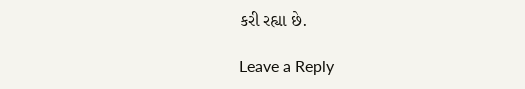કરી રહ્યા છે.

Leave a Reply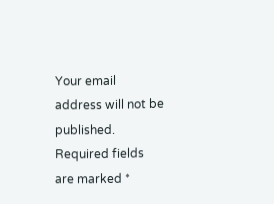Your email address will not be published. Required fields are marked *